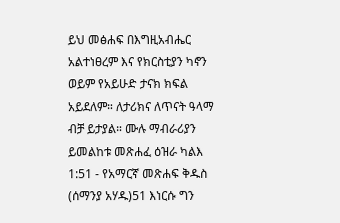ይህ መፅሐፍ በእግዚአብሔር አልተነፀረም እና የክርስቲያን ካኖን ወይም የአይሁድ ታናክ ክፍል አይደለም። ለታሪክና ለጥናት ዓላማ ብቻ ይታያል። ሙሉ ማብራሪያን ይመልከቱ መጽሐፈ ዕዝራ ካልእ 1:51 - የአማርኛ መጽሐፍ ቅዱስ (ሰማንያ አሃዱ)51 እነርሱ ግን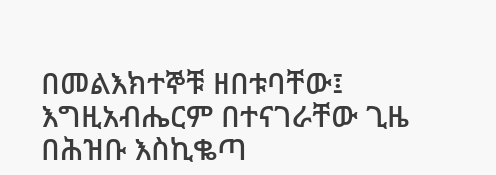በመልእክተኞቹ ዘበቱባቸው፤ እግዚአብሔርም በተናገራቸው ጊዜ በሕዝቡ እስኪቈጣ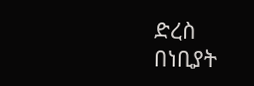ድረስ በነቢያት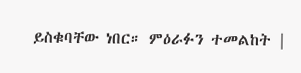ይስቁባቸው ነበር። ምዕራፉን ተመልከት |